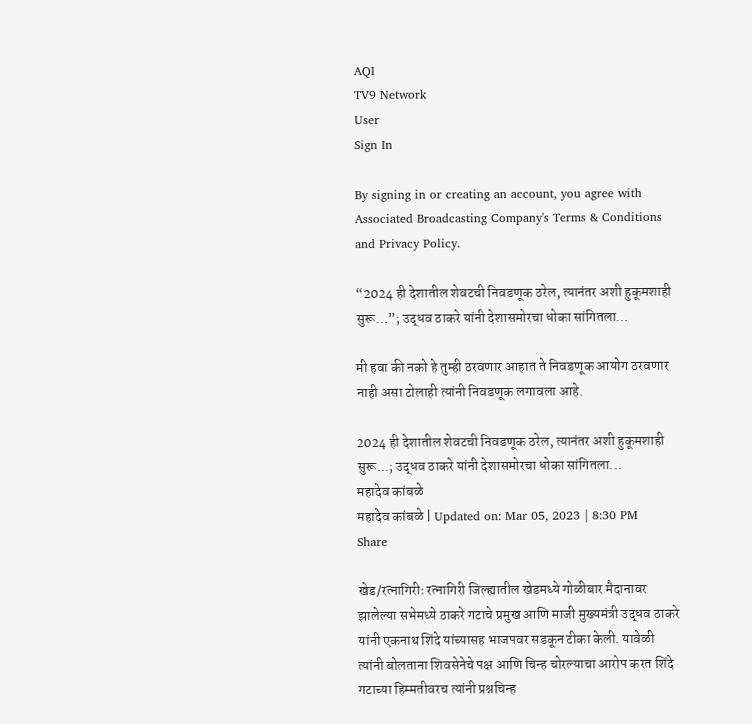AQI
TV9 Network
User
Sign In

By signing in or creating an account, you agree with Associated Broadcasting Company's Terms & Conditions and Privacy Policy.

“2024 ही देशातील शेवटची निवडणूक ठरेल, त्यानंतर अशी हुकूमशाही सुरू…”; उद्धव ठाकरे यांनी देशासमोरचा धोका सांगितला…

मी हवा की नको हे तुम्ही ठरवणार आहात ते निवडणूक आयोग ठरवणार नाही असा टोलाही त्यांनी निवडणूक लगावला आहे.

2024 ही देशातील शेवटची निवडणूक ठरेल, त्यानंतर अशी हुकूमशाही सुरू...; उद्धव ठाकरे यांनी देशासमोरचा धोका सांगितला...
महादेव कांबळे
महादेव कांबळे | Updated on: Mar 05, 2023 | 8:30 PM
Share

खेड/रत्नागिरीः रत्नागिरी जिल्ह्यातील खेडमध्ये गोळीबार मैदानावर झालेल्या सभेमध्ये ठाकरे गटाचे प्रमुख आणि माजी मुख्यमंत्री उद्धव ठाकरे यांनी एकनाथ शिंदे यांच्यासह भाजपवर सडकून टीका केली. यावेळी त्यांनी बोलताना शिवसेनेचे पक्ष आणि चिन्ह चोरल्याचा आरोप करत शिंदे गटाच्या हिम्मतीवरच त्यांनी प्रश्नचिन्ह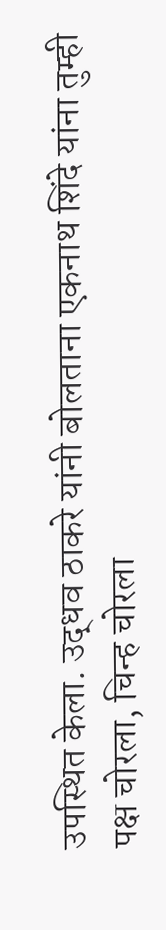उपस्थित केला. उद्धव ठाकरे यांनी बोलताना एकनाथ शिंदे यांना तुम्ही पक्ष चोरला, चिन्ह चोरला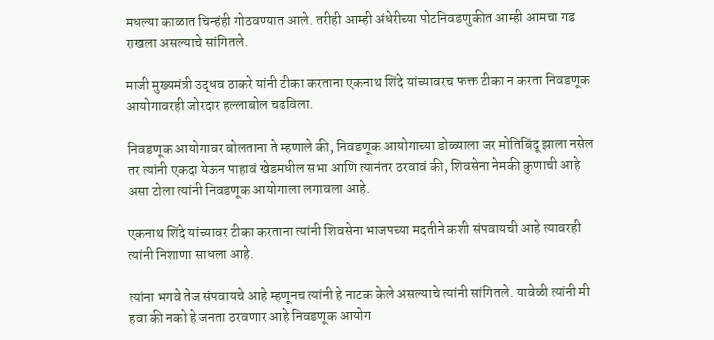मधल्या काळात चिन्हंही गोठवण्यात आले. तरीही आम्ही अंधेरीच्या पोटनिवडणुकीत आम्ही आमचा गड राखला असल्याचे सांगितले.

माजी मुख्यमंत्री उद्धव ठाकरे यांनी टीका करताना एकनाथ शिंदे यांच्यावरच फक्त टीका न करता निवडणूक आयोगावरही जोरदार हल्लाबोल चढविला.

निवडणूक आयोगावर बोलताना ते म्हणाले की, निवडणूक आयोगाच्या डोळ्याला जर मोतिबिंदू झाला नसेल तर त्यांनी एकदा येऊन पाहावं खेडमधील सभा आणि त्यानंतर ठरवावं की, शिवसेना नेमकी कुणाची आहे असा टोला त्यांनी निवडणूक आयोगाला लगावला आहे.

एकनाथ शिंदे यांच्यावर टीका करताना त्यांनी शिवसेना भाजपच्या मदतीने कशी संपवायची आहे त्यावरही त्यांनी निशाणा साधला आहे.

त्यांना भगवे तेज संपवायचे आहे म्हणूनच त्यांनी हे नाटक केले असल्याचे त्यांनी सांगितले. यावेळी त्यांनी मी हवा की नको हे जनता ठरवणार आहे निवडणूक आयोग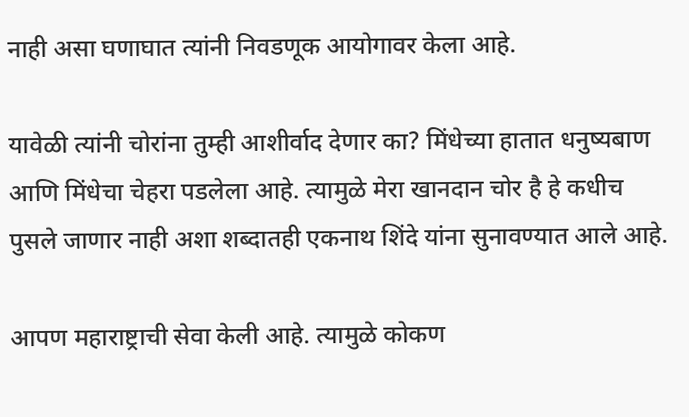नाही असा घणाघात त्यांनी निवडणूक आयोगावर केला आहे.

यावेळी त्यांनी चोरांना तुम्ही आशीर्वाद देणार का? मिंधेच्या हातात धनुष्यबाण आणि मिंधेचा चेहरा पडलेला आहे. त्यामुळे मेरा खानदान चोर है हे कधीच पुसले जाणार नाही अशा शब्दातही एकनाथ शिंदे यांना सुनावण्यात आले आहे.

आपण महाराष्ट्राची सेवा केली आहे. त्यामुळे कोकण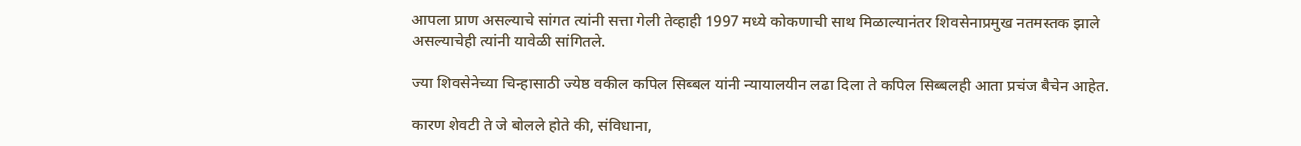आपला प्राण असल्याचे सांगत त्यांनी सत्ता गेली तेव्हाही 1997 मध्ये कोकणाची साथ मिळाल्यानंतर शिवसेनाप्रमुख नतमस्तक झाले असल्याचेही त्यांनी यावेळी सांगितले.

ज्या शिवसेनेच्या चिन्हासाठी ज्येष्ठ वकील कपिल सिब्बल यांनी न्यायालयीन लढा दिला ते कपिल सिब्बलही आता प्रचंज बैचेन आहेत.

कारण शेवटी ते जे बोलले होते की, संविधाना,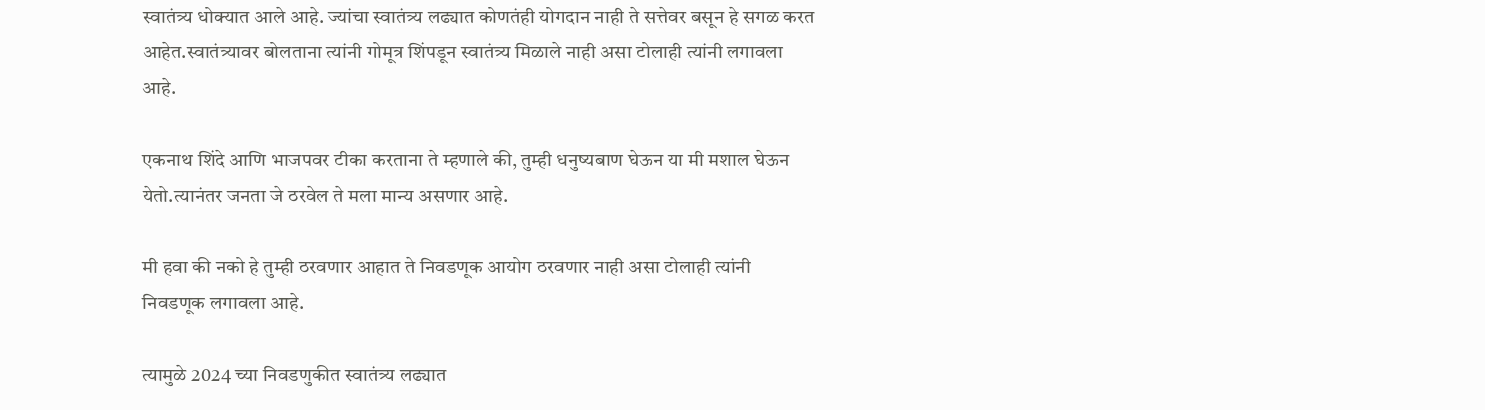स्वातंत्र्य धोक्यात आले आहे. ज्यांचा स्वातंत्र्य लढ्यात कोणतंही योगदान नाही ते सत्तेवर बसून हे सगळ करत आहेत.स्वातंत्र्यावर बोलताना त्यांनी गोमूत्र शिंपडून स्वातंत्र्य मिळाले नाही असा टोलाही त्यांनी लगावला आहे.

एकनाथ शिंदे आणि भाजपवर टीका करताना ते म्हणाले की, तुम्ही धनुष्यबाण घेऊन या मी मशाल घेऊन येतो.त्यानंतर जनता जे ठरवेल ते मला मान्य असणार आहे.

मी हवा की नको हे तुम्ही ठरवणार आहात ते निवडणूक आयोग ठरवणार नाही असा टोलाही त्यांनी निवडणूक लगावला आहे.

त्यामुळे 2024 च्या निवडणुकीत स्वातंत्र्य लढ्यात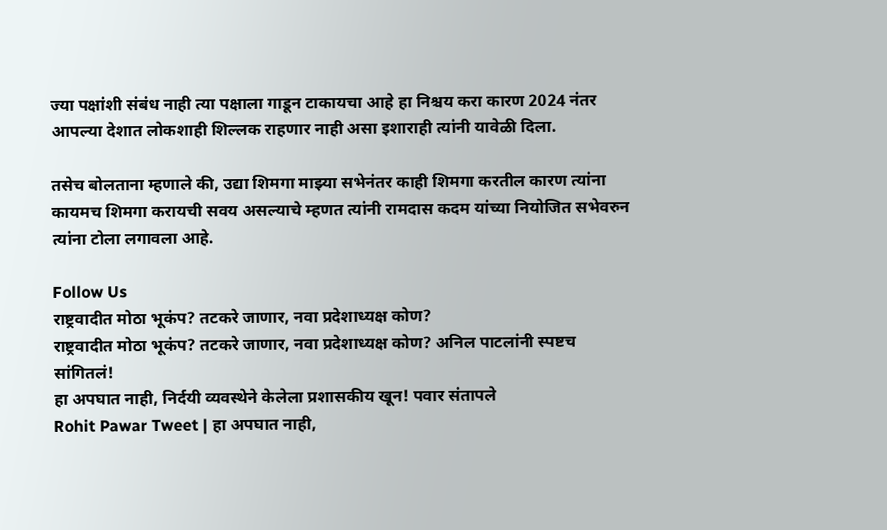ज्या पक्षांशी संबंध नाही त्या पक्षाला गाडून टाकायचा आहे हा निश्चय करा कारण 2024 नंतर आपल्या देशात लोकशाही शिल्लक राहणार नाही असा इशाराही त्यांनी यावेळी दिला.

तसेच बोलताना म्हणाले की, उद्या शिमगा माझ्या सभेनंतर काही शिमगा करतील कारण त्यांना कायमच शिमगा करायची सवय असल्याचे म्हणत त्यांनी रामदास कदम यांच्या नियोजित सभेवरुन त्यांना टोला लगावला आहे.

Follow Us
राष्ट्रवादीत मोठा भूकंप? तटकरे जाणार, नवा प्रदेशाध्यक्ष कोण?
राष्ट्रवादीत मोठा भूकंप? तटकरे जाणार, नवा प्रदेशाध्यक्ष कोण? अनिल पाटलांनी स्पष्टच सांगितलं!
हा अपघात नाही, निर्दयी व्यवस्थेने केलेला प्रशासकीय खून! पवार संतापले
Rohit Pawar Tweet | हा अपघात नाही,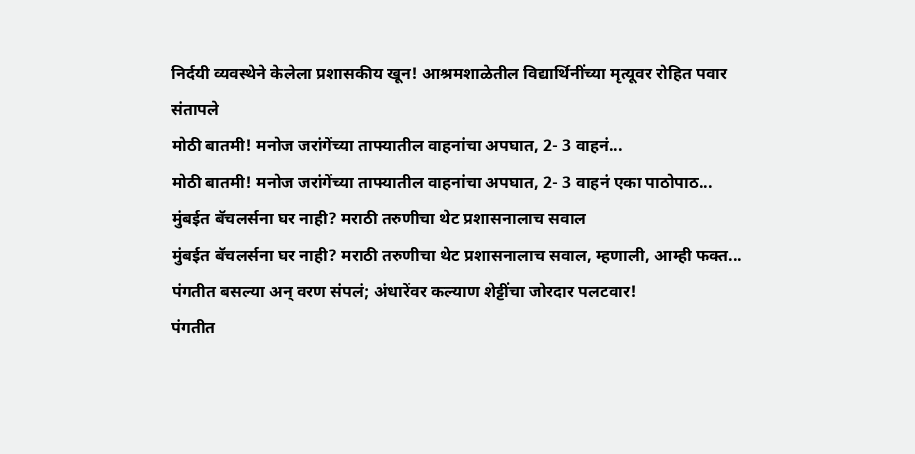निर्दयी व्यवस्थेने केलेला प्रशासकीय खून! आश्रमशाळेतील विद्यार्थिनींच्या मृत्यूवर रोहित पवार संतापले
मोठी बातमी! मनोज जरांगेंच्या ताफ्यातील वाहनांचा अपघात, 2- 3 वाहनं...
मोठी बातमी! मनोज जरांगेंच्या ताफ्यातील वाहनांचा अपघात, 2- 3 वाहनं एका पाठोपाठ...
मुंबईत बॅचलर्सना घर नाही? मराठी तरुणीचा थेट प्रशासनालाच सवाल
मुंबईत बॅचलर्सना घर नाही? मराठी तरुणीचा थेट प्रशासनालाच सवाल, म्हणाली, आम्ही फक्त...
पंगतीत बसल्या अन् वरण संपलं; अंधारेंवर कल्याण शेट्टींचा जोरदार पलटवार!
पंगतीत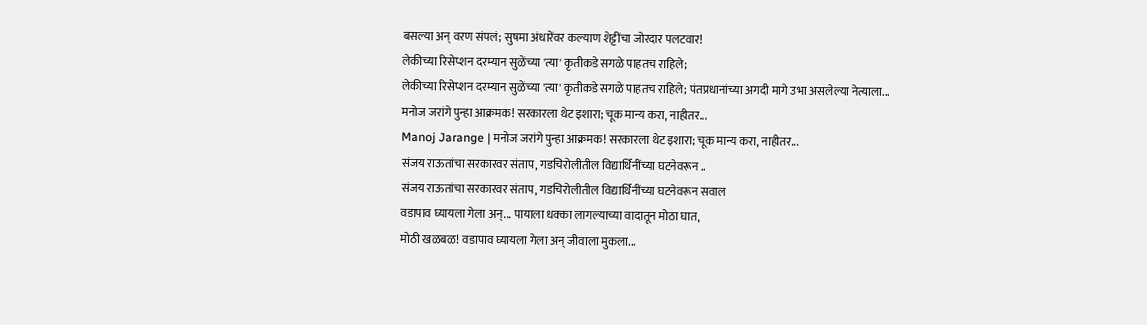बसल्या अन् वरण संपलं; सुषमा अंधारेंवर कल्याण शेट्टींचा जोरदार पलटवार!
लेकीच्या रिसेप्शन दरम्यान सुळेंच्या 'त्या' कृतीकडे सगळे पाहतच राहिले;
लेकीच्या रिसेप्शन दरम्यान सुळेंच्या 'त्या' कृतीकडे सगळे पाहतच राहिले; पंतप्रधानांच्या अगदी मागे उभा असलेल्या नेत्याला...
मनोज जरांगे पुन्हा आक्रमक! सरकारला थेट इशारा; चूक मान्य करा, नाहीतर...
Manoj Jarange | मनोज जरांगे पुन्हा आक्रमक! सरकारला थेट इशारा; चूक मान्य करा, नाहीतर...
संजय राऊतांचा सरकारवर संताप, गडचिरोलीतील विद्यार्थिनींच्या घटनेवरून ..
संजय राऊतांचा सरकारवर संताप, गडचिरोलीतील विद्यार्थिनींच्या घटनेवरून सवाल
वडापाव घ्यायला गेला अन्... पायाला धक्का लागल्याच्या वादातून मोठा घात,
मोठी खळबळ! वडापाव घ्यायला गेला अन् जीवाला मुकला...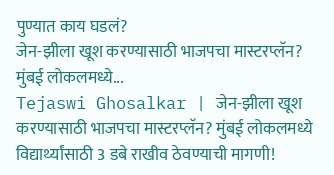पुण्यात काय घडलं?
जेन-झीला खूश करण्यासाठी भाजपचा मास्टरप्लॅन? मुंबई लोकलमध्ये...
Tejaswi Ghosalkar | जेन-झीला खूश करण्यासाठी भाजपचा मास्टरप्लॅन? मुंबई लोकलमध्ये विद्यार्थ्यांसाठी 3 डबे राखीव ठेवण्याची मागणी!